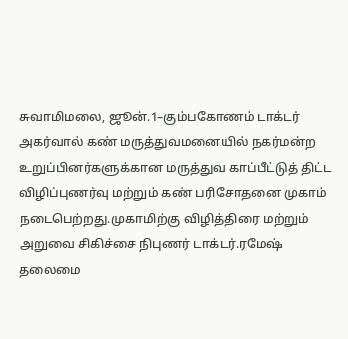சுவாமிமலை, ஜூன்.1–கும்பகோணம் டாக்டர் அகர்வால் கண் மருத்துவமனையில் நகர்மன்ற உறுப்பினர்களுக்கான மருத்துவ காப்பீட்டுத் திட்ட விழிப்புணர்வு மற்றும் கண் பரிசோதனை முகாம் நடைபெற்றது.முகாமிற்கு விழித்திரை மற்றும் அறுவை சிகிச்சை நிபுணர் டாக்டர்.ரமேஷ் தலைமை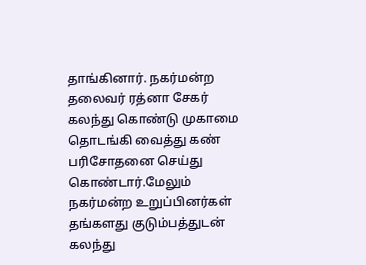தாங்கினார். நகர்மன்ற தலைவர் ரத்னா சேகர் கலந்து கொண்டு முகாமை தொடங்கி வைத்து கண் பரிசோதனை செய்து கொண்டார்.மேலும் நகர்மன்ற உறுப்பினர்கள் தங்களது குடும்பத்துடன் கலந்து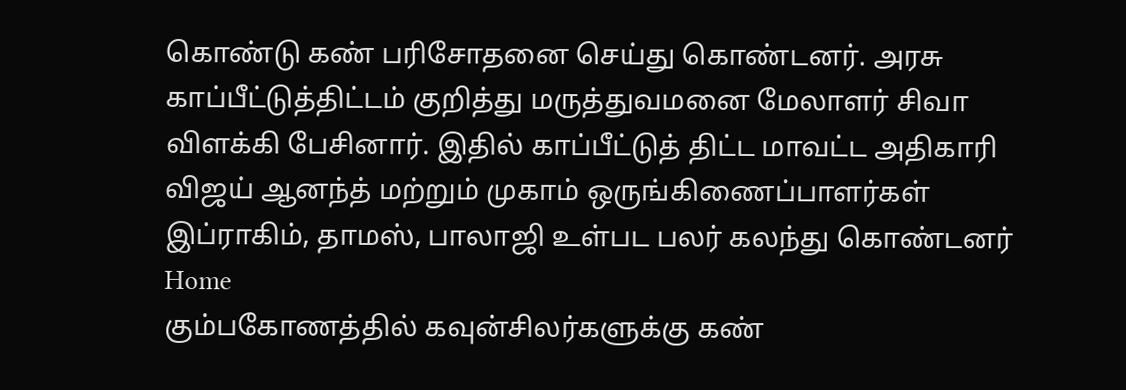கொண்டு கண் பரிசோதனை செய்து கொண்டனர். அரசு காப்பீட்டுத்திட்டம் குறித்து மருத்துவமனை மேலாளர் சிவா விளக்கி பேசினார். இதில் காப்பீட்டுத் திட்ட மாவட்ட அதிகாரி விஜய் ஆனந்த் மற்றும் முகாம் ஒருங்கிணைப்பாளர்கள் இப்ராகிம், தாமஸ், பாலாஜி உள்பட பலர் கலந்து கொண்டனர்
Home
கும்பகோணத்தில் கவுன்சிலர்களுக்கு கண்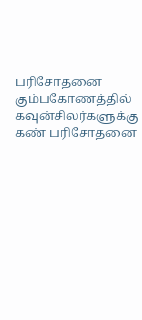பரிசோதனை
கும்பகோணத்தில் கவுன்சிலர்களுக்கு கண் பரிசோதனை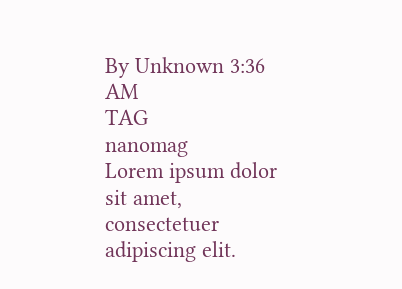By Unknown 3:36 AM
TAG
nanomag
Lorem ipsum dolor sit amet, consectetuer adipiscing elit.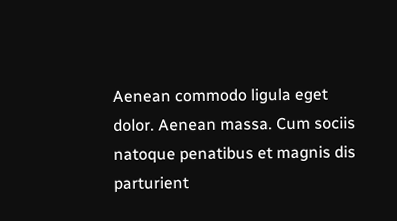Aenean commodo ligula eget dolor. Aenean massa. Cum sociis natoque penatibus et magnis dis parturient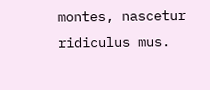montes, nascetur ridiculus mus.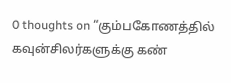0 thoughts on “கும்பகோணத்தில் கவுன்சிலர்களுக்கு கண்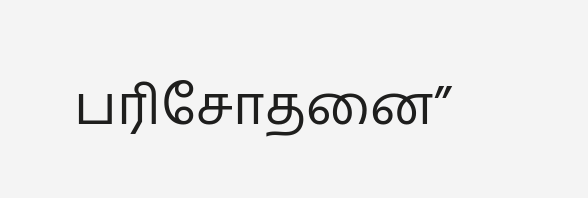பரிசோதனை”